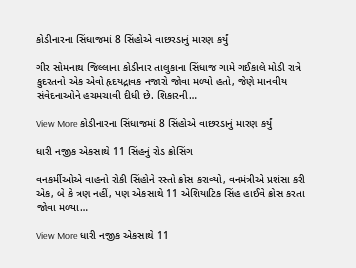કોડીનારના સિંધાજમાં 8 સિંહોએ વાછરડાનું મારણ કર્યું

ગીર સોમનાથ જિલ્લાના કોડીનાર તાલુકાના સિંધાજ ગામે ગઈકાલે મોડી રાત્રે કુદરતનો એક એવો હૃદયદ્રાવક નજારો જોવા મળ્યો હતો, જેણે માનવીય સંવેદનાઓને હચમચાવી દીધી છે. શિકારની…

View More કોડીનારના સિંધાજમાં 8 સિંહોએ વાછરડાનું મારણ કર્યું

ધારી નજીક એકસાથે 11 સિંહનું રોડ ક્રોસિંગ

વનકર્મીઓએ વાહનો રોકી સિંહોને રસ્તો ક્રોસ કરાવ્યો, વનમંત્રીએ પ્રશંસા કરી એક, બે કે ત્રણ નહીં, પણ એકસાથે 11 એશિયાટિક સિંહ હાઈવે ક્રોસ કરતા જોવા મળ્યા…

View More ધારી નજીક એકસાથે 11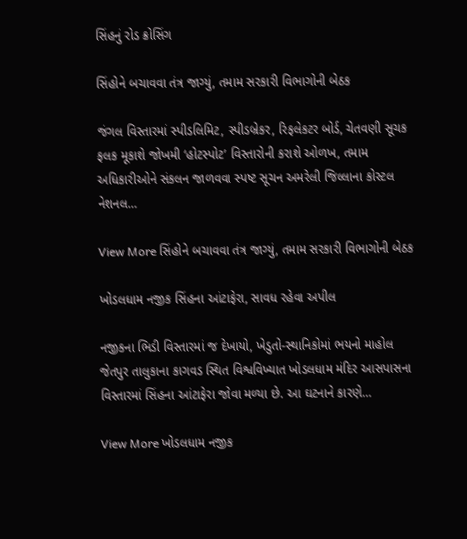સિંહનું રોડ ક્રોસિંગ

સિંહોને બચાવવા તંત્ર જાગ્યું, તમામ સરકારી વિભાગોની બેઠક

જંગલ વિસ્તારમાં સ્પીડલિમિટ, સ્પીડબ્રેકર, રિફલેકટર બોર્ડ, ચેતવણી સૂચક ફલક મૂકાશે જોખમી ‘હોટસ્પોટ’ વિસ્તારોની કરાશે ઓળખ, તમામ અધિકારીઓને સંકલન જાળવવા સ્પષ્ટ સૂચન અમરેલી જિલ્લાના કોસ્ટલ નેશનલ…

View More સિંહોને બચાવવા તંત્ર જાગ્યું, તમામ સરકારી વિભાગોની બેઠક

ખોડલધામ નજીક સિંહના આંટાફેરા, સાવધ રહેવા અપીલ

નજીકના ભિડી વિસ્તારમાં જ દેખાયો, ખેડુતો-સ્થાનિકોમાં ભયનો માહોલ જેતપુર તાલુકાના કાગવડ સ્થિત વિશ્વવિખ્યાત ખોડલધામ મંદિર આસપાસના વિસ્તારમાં સિંહના આંટાફેરા જોવા મળ્યા છે. આ ઘટનાને કારણે…

View More ખોડલધામ નજીક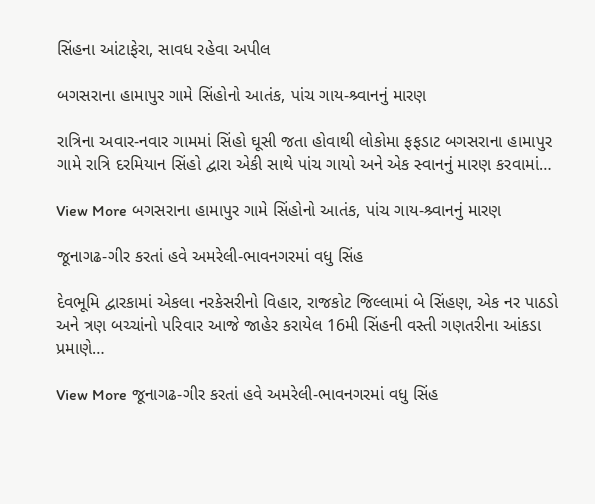સિંહના આંટાફેરા, સાવધ રહેવા અપીલ

બગસરાના હામાપુર ગામે સિંહોનો આતંક, પાંચ ગાય-શ્ર્વાનનું મારણ

રાત્રિના અવાર-નવાર ગામમાં સિંહો ઘૂસી જતા હોવાથી લોકોમા ફફડાટ બગસરાના હામાપુર ગામે રાત્રિ દરમિયાન સિંહો દ્વારા એકી સાથે પાંચ ગાયો અને એક સ્વાનનું મારણ કરવામાં…

View More બગસરાના હામાપુર ગામે સિંહોનો આતંક, પાંચ ગાય-શ્ર્વાનનું મારણ

જૂનાગઢ-ગીર કરતાં હવે અમરેલી-ભાવનગરમાં વધુ સિંહ

દેવભૂમિ દ્વારકામાં એકલા નરકેસરીનો વિહાર, રાજકોટ જિલ્લામાં બે સિંહણ, એક નર પાઠડો અને ત્રણ બચ્ચાંનો પરિવાર આજે જાહેર કરાયેલ 16મી સિંહની વસ્તી ગણતરીના આંકડા પ્રમાણે…

View More જૂનાગઢ-ગીર કરતાં હવે અમરેલી-ભાવનગરમાં વધુ સિંહ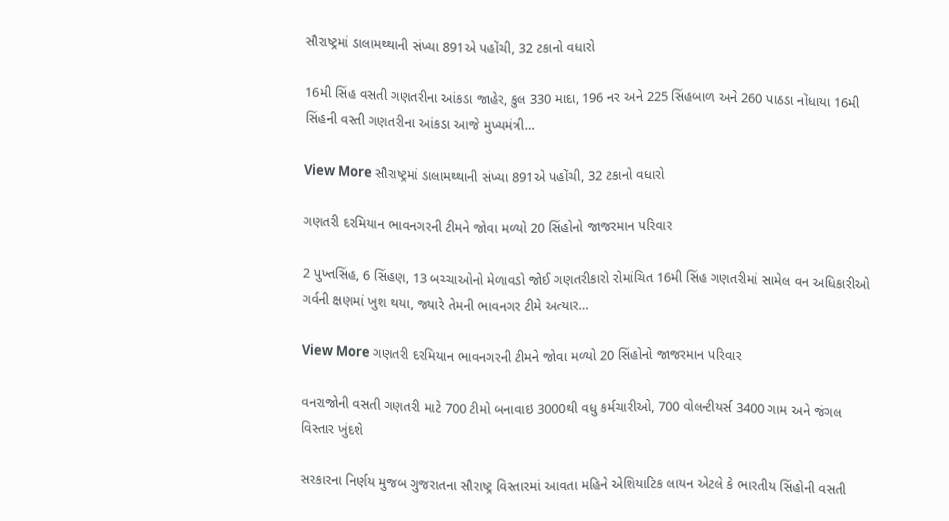સૌરાષ્ટ્રમાં ડાલામથ્થાની સંખ્યા 891એ પહોંચી, 32 ટકાનો વધારો

16મી સિંહ વસતી ગણતરીના આંકડા જાહેર, કુલ 330 માદા, 196 નર અને 225 સિંહબાળ અને 260 પાઠડા નોંધાયા 16મી સિંહની વસ્તી ગણતરીના આંકડા આજે મુખ્યમંત્રી…

View More સૌરાષ્ટ્રમાં ડાલામથ્થાની સંખ્યા 891એ પહોંચી, 32 ટકાનો વધારો

ગણતરી દરમિયાન ભાવનગરની ટીમને જોવા મળ્યો 20 સિંહોનો જાજરમાન પરિવાર

2 પુખ્તસિંહ, 6 સિંહણ, 13 બચ્ચાઓનો મેળાવડો જોઈ ગણતરીકારો રોમાંચિત 16મી સિંહ ગણતરીમાં સામેલ વન અધિકારીઓ ગર્વની ક્ષણમાં ખુશ થયા, જ્યારે તેમની ભાવનગર ટીમે અત્યાર…

View More ગણતરી દરમિયાન ભાવનગરની ટીમને જોવા મળ્યો 20 સિંહોનો જાજરમાન પરિવાર

વનરાજોની વસતી ગણતરી માટે 700 ટીમો બનાવાઇ 3000થી વધુ કર્મચારીઓ, 700 વોલન્ટીયર્સ 3400 ગામ અને જંગલ વિસ્તાર ખુંદશે

સરકારના નિર્ણય મુજબ ગુજરાતના સૌરાષ્ટ્ર વિસ્તારમાં આવતા મહિને એશિયાટિક લાયન એટલે કે ભારતીય સિંહોની વસતી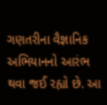ગણતરીના વૈજ્ઞાનિક અભિયાનનો આરંભ થવા જઈ રહ્યો છે. આ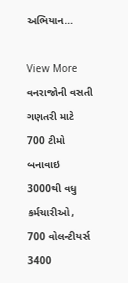અભિયાન…

View More વનરાજોની વસતી ગણતરી માટે 700 ટીમો બનાવાઇ 3000થી વધુ કર્મચારીઓ, 700 વોલન્ટીયર્સ 3400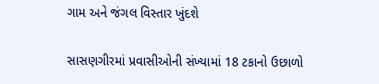ગામ અને જંગલ વિસ્તાર ખુંદશે

સાસણગીરમાં પ્રવાસીઓની સંખ્યામાં 18 ટકાનો ઉછાળો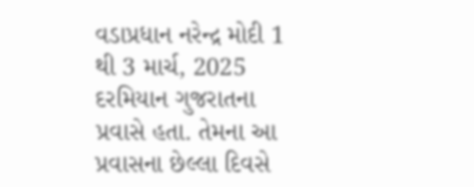વડાપ્રધાન નરેન્દ્ર મોદી 1 થી 3 માર્ચ, 2025 દરમિયાન ગુજરાતના પ્રવાસે હતા. તેમના આ પ્રવાસના છેલ્લા દિવસે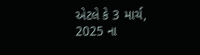એટલે કે 3 માર્ચ, 2025 ના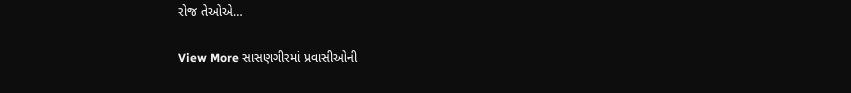રોજ તેઓએ…

View More સાસણગીરમાં પ્રવાસીઓની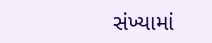સંખ્યામાં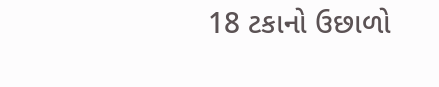18 ટકાનો ઉછાળો